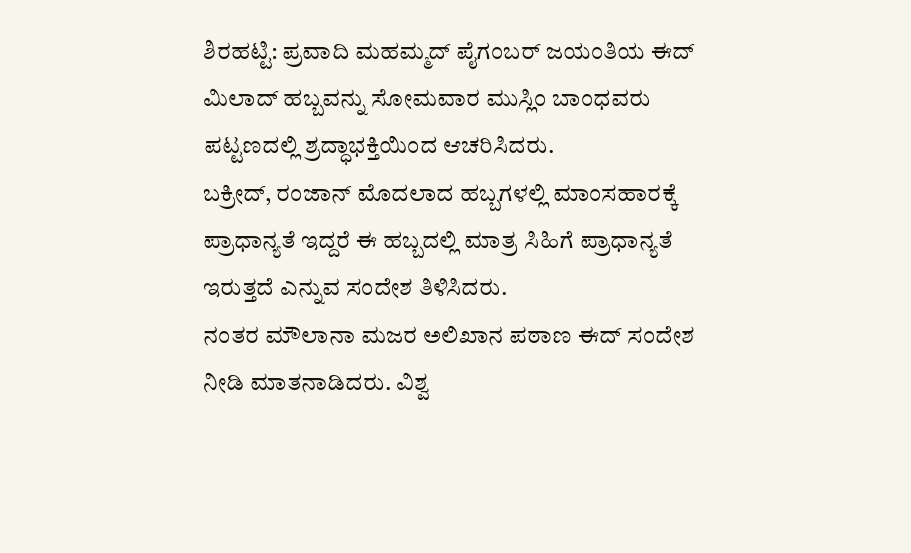ಶಿರಹಟ್ಟಿ: ಪ್ರವಾದಿ ಮಹಮ್ಮದ್ ಪೈಗಂಬರ್ ಜಯಂತಿಯ ಈದ್ ಮಿಲಾದ್ ಹಬ್ಬವನ್ನು ಸೋಮವಾರ ಮುಸ್ಲಿಂ ಬಾಂಧವರು ಪಟ್ಟಣದಲ್ಲಿ ಶ್ರದ್ಧಾಭಕ್ತಿಯಿಂದ ಆಚರಿಸಿದರು.
ಬಕ್ರೀದ್, ರಂಜಾನ್ ಮೊದಲಾದ ಹಬ್ಬಗಳಲ್ಲಿ ಮಾಂಸಹಾರಕ್ಕೆ ಪ್ರಾಧಾನ್ಯತೆ ಇದ್ದರೆ ಈ ಹಬ್ಬದಲ್ಲಿ ಮಾತ್ರ ಸಿಹಿಗೆ ಪ್ರಾಧಾನ್ಯತೆ ಇರುತ್ತದೆ ಎನ್ನುವ ಸಂದೇಶ ತಿಳಿಸಿದರು.
ನಂತರ ಮೌಲಾನಾ ಮಜರ ಅಲಿಖಾನ ಪಠಾಣ ಈದ್ ಸಂದೇಶ ನೀಡಿ ಮಾತನಾಡಿದರು. ವಿಶ್ವ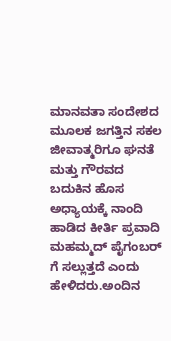ಮಾನವತಾ ಸಂದೇಶದ ಮೂಲಕ ಜಗತ್ತಿನ ಸಕಲ ಜೀವಾತ್ಮರಿಗೂ ಘನತೆ ಮತ್ತು ಗೌರವದ ಬದುಕಿನ ಹೊಸ ಅಧ್ಯಾಯಕ್ಕೆ ನಾಂದಿ ಹಾಡಿದ ಕೀರ್ತಿ ಪ್ರವಾದಿ ಮಹಮ್ಮದ್ ಪೈಗಂಬರ್ ಗೆ ಸಲ್ಲುತ್ತದೆ ಎಂದು ಹೇಳಿದರು.ಅಂದಿನ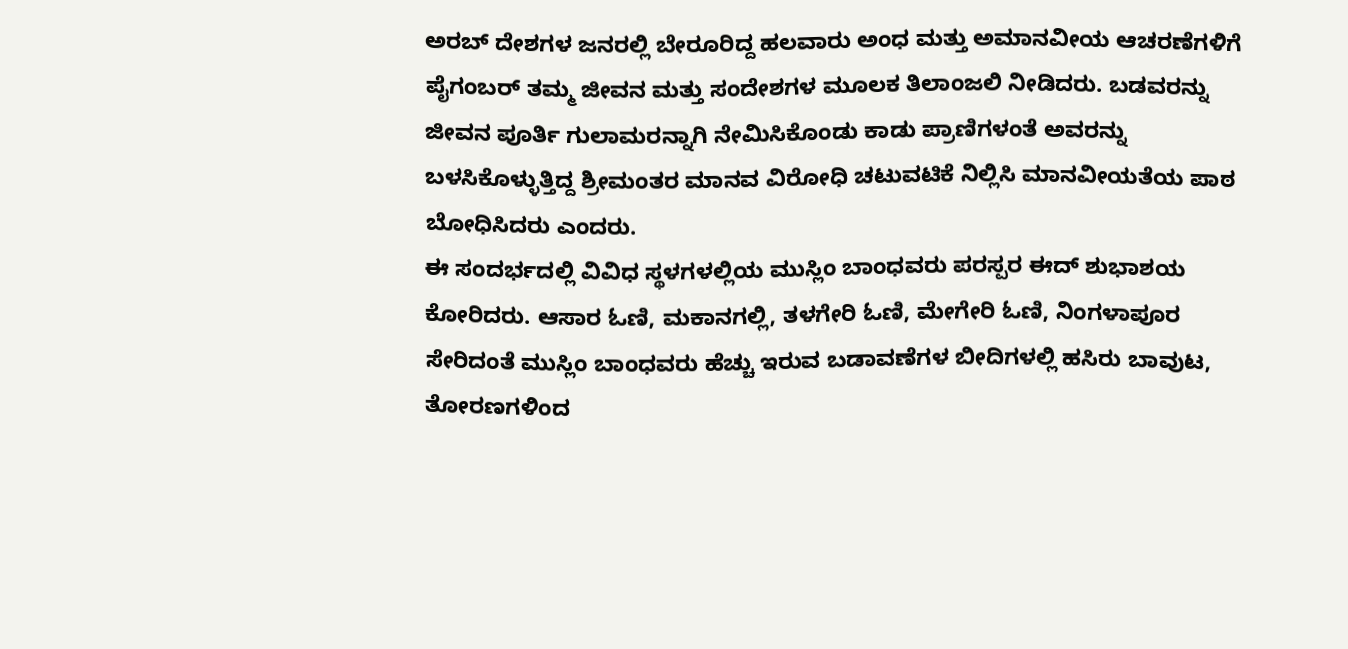ಅರಬ್ ದೇಶಗಳ ಜನರಲ್ಲಿ ಬೇರೂರಿದ್ದ ಹಲವಾರು ಅಂಧ ಮತ್ತು ಅಮಾನವೀಯ ಆಚರಣೆಗಳಿಗೆ ಪೈಗಂಬರ್ ತಮ್ಮ ಜೀವನ ಮತ್ತು ಸಂದೇಶಗಳ ಮೂಲಕ ತಿಲಾಂಜಲಿ ನೀಡಿದರು. ಬಡವರನ್ನು ಜೀವನ ಪೂರ್ತಿ ಗುಲಾಮರನ್ನಾಗಿ ನೇಮಿಸಿಕೊಂಡು ಕಾಡು ಪ್ರಾಣಿಗಳಂತೆ ಅವರನ್ನು ಬಳಸಿಕೊಳ್ಳುತ್ತಿದ್ದ ಶ್ರೀಮಂತರ ಮಾನವ ವಿರೋಧಿ ಚಟುವಟಿಕೆ ನಿಲ್ಲಿಸಿ ಮಾನವೀಯತೆಯ ಪಾಠ ಬೋಧಿಸಿದರು ಎಂದರು.
ಈ ಸಂದರ್ಭದಲ್ಲಿ ವಿವಿಧ ಸ್ಥಳಗಳಲ್ಲಿಯ ಮುಸ್ಲಿಂ ಬಾಂಧವರು ಪರಸ್ಪರ ಈದ್ ಶುಭಾಶಯ ಕೋರಿದರು. ಆಸಾರ ಓಣಿ, ಮಕಾನಗಲ್ಲಿ, ತಳಗೇರಿ ಓಣಿ, ಮೇಗೇರಿ ಓಣಿ, ನಿಂಗಳಾಪೂರ ಸೇರಿದಂತೆ ಮುಸ್ಲಿಂ ಬಾಂಧವರು ಹೆಚ್ಚು ಇರುವ ಬಡಾವಣೆಗಳ ಬೀದಿಗಳಲ್ಲಿ ಹಸಿರು ಬಾವುಟ, ತೋರಣಗಳಿಂದ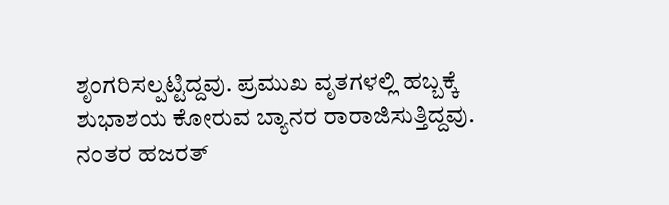ಶೃಂಗರಿಸಲ್ಪಟ್ಟಿದ್ದವು. ಪ್ರಮುಖ ವೃತಗಳಲ್ಲಿ ಹಬ್ಬಕ್ಕೆ ಶುಭಾಶಯ ಕೋರುವ ಬ್ಯಾನರ ರಾರಾಜಿಸುತ್ತಿದ್ದವು.
ನಂತರ ಹಜರತ್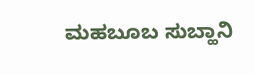ಮಹಬೂಬ ಸುಬ್ಹಾನಿ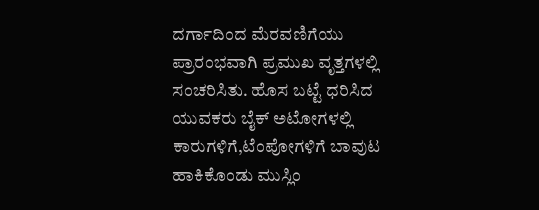ದರ್ಗಾದಿಂದ ಮೆರವಣಿಗೆಯು ಪ್ರಾರಂಭವಾಗಿ ಪ್ರಮುಖ ವೃತ್ತಗಳಲ್ಲಿ ಸಂಚರಿಸಿತು. ಹೊಸ ಬಟ್ಟೆ ಧರಿಸಿದ ಯುವಕರು ಬೈಕ್ ಅಟೋಗಳಲ್ಲಿ ಕಾರುಗಳಿಗೆ,ಟೆಂಪೋಗಳಿಗೆ ಬಾವುಟ ಹಾಕಿಕೊಂಡು ಮುಸ್ಲಿಂ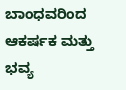ಬಾಂಧವರಿಂದ ಆಕರ್ಷಕ ಮತ್ತು ಭವ್ಯ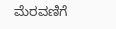ಮೆರವಣಿಗೆ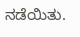ನಡೆಯಿತು.